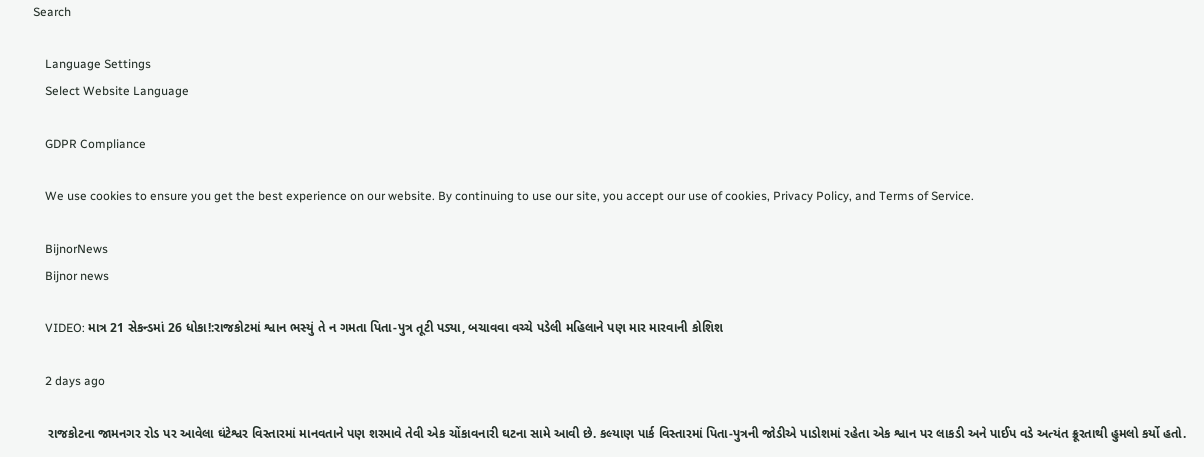Search

    Language Settings
    Select Website Language

    GDPR Compliance

    We use cookies to ensure you get the best experience on our website. By continuing to use our site, you accept our use of cookies, Privacy Policy, and Terms of Service.

    BijnorNews
    Bijnor news

    VIDEO: માત્ર 21 સેકન્ડમાં 26 ધોકા!:રાજકોટમાં શ્વાન ભસ્યું તે ન ગમતા પિતા-પુત્ર તૂટી પડ્યા, બચાવવા વચ્ચે પડેલી મહિલાને પણ માર મારવાની કોશિશ

    2 days ago

    રાજકોટના જામનગર રોડ પર આવેલા ઘંટેશ્વર વિસ્તારમાં માનવતાને પણ શરમાવે તેવી એક ચોંકાવનારી ઘટના સામે આવી છે. કલ્યાણ પાર્ક વિસ્તારમાં પિતા-પુત્રની જોડીએ પાડોશમાં રહેતા એક શ્વાન પર લાકડી અને પાઈપ વડે અત્યંત ક્રૂરતાથી હુમલો કર્યો હતો.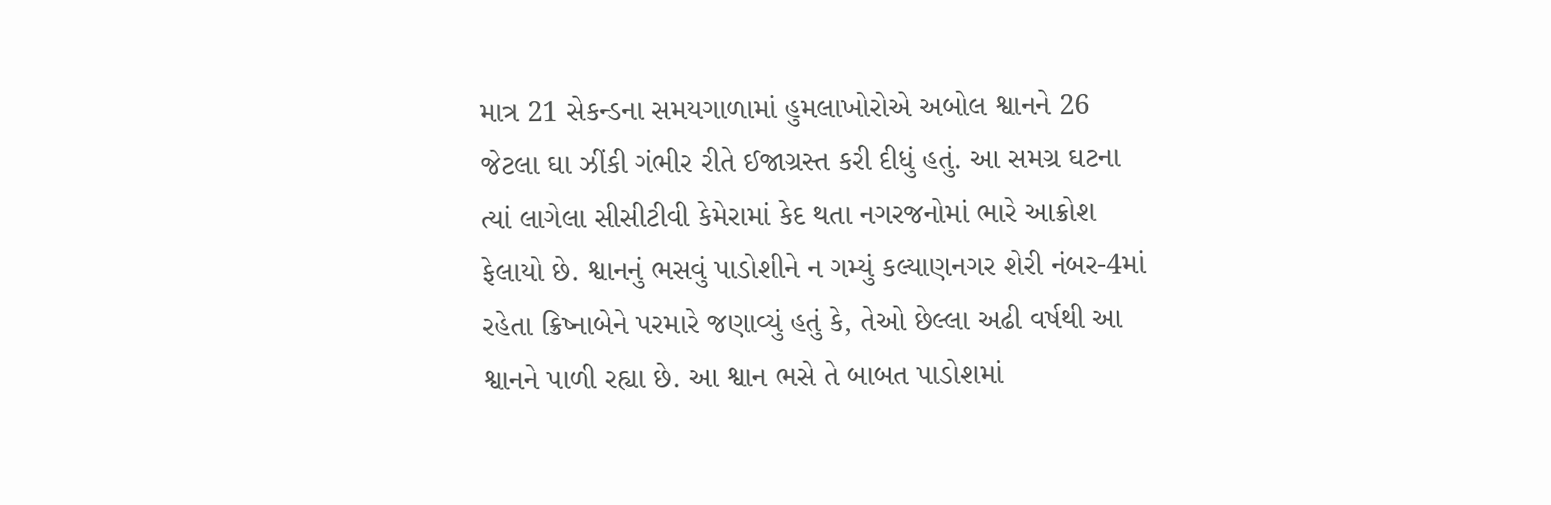માત્ર 21 સેકન્ડના સમયગાળામાં હુમલાખોરોએ અબોલ શ્વાનને 26 જેટલા ઘા ઝીંકી ગંભીર રીતે ઈજાગ્રસ્ત કરી દીધું હતું. આ સમગ્ર ઘટના ત્યાં લાગેલા સીસીટીવી કેમેરામાં કેદ થતા નગરજનોમાં ભારે આક્રોશ ફેલાયો છે. શ્વાનનું ભસવું પાડોશીને ન ગમ્યું કલ્યાણનગર શેરી નંબર-4માં રહેતા ક્રિષ્નાબેને પરમારે જણાવ્યું હતું કે, તેઓ છેલ્લા અઢી વર્ષથી આ શ્વાનને પાળી રહ્યા છે. આ શ્વાન ભસે તે બાબત પાડોશમાં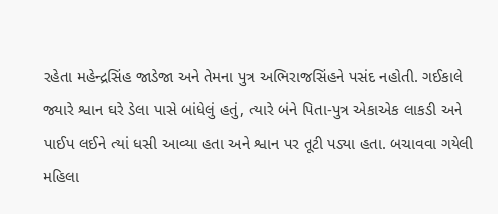રહેતા મહેન્દ્રસિંહ જાડેજા અને તેમના પુત્ર અભિરાજસિંહને પસંદ નહોતી. ગઈકાલે જ્યારે શ્વાન ઘરે ડેલા પાસે બાંધેલું હતું, ત્યારે બંને પિતા-પુત્ર એકાએક લાકડી અને પાઈપ લઈને ત્યાં ધસી આવ્યા હતા અને શ્વાન પર તૂટી પડ્યા હતા. બચાવવા ગયેલી મહિલા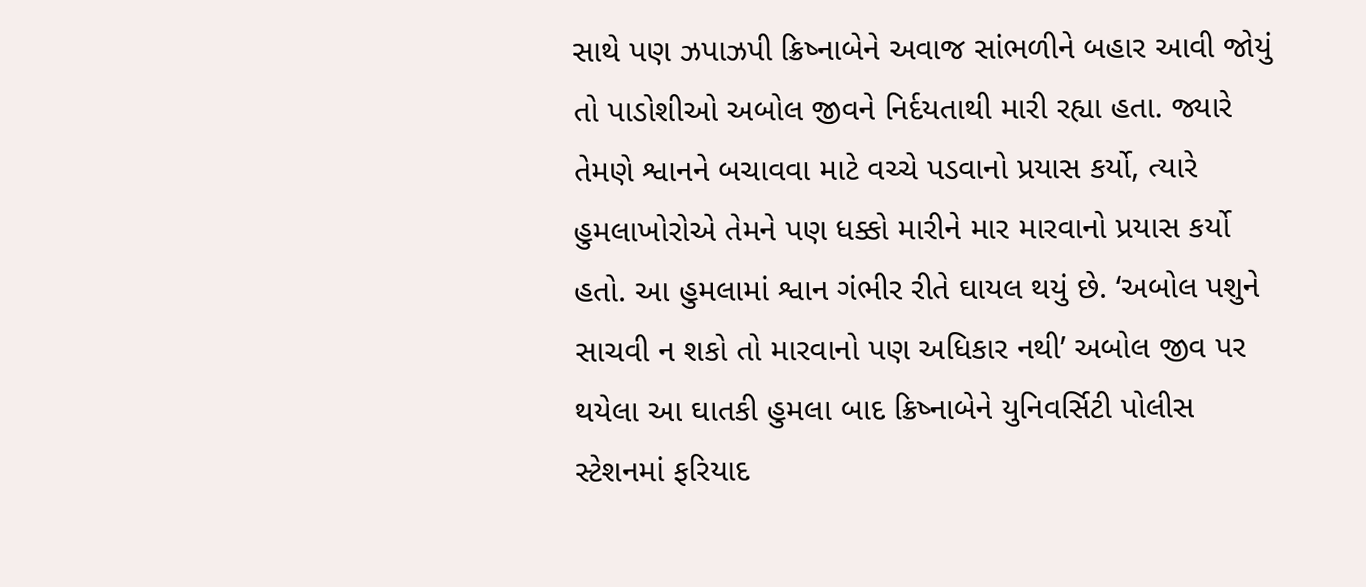સાથે પણ ઝપાઝપી ક્રિષ્નાબેને અવાજ સાંભળીને બહાર આવી જોયું તો પાડોશીઓ અબોલ જીવને નિર્દયતાથી મારી રહ્યા હતા. જ્યારે તેમણે શ્વાનને બચાવવા માટે વચ્ચે પડવાનો પ્રયાસ કર્યો, ત્યારે હુમલાખોરોએ તેમને પણ ધક્કો મારીને માર મારવાનો પ્રયાસ કર્યો હતો. આ હુમલામાં શ્વાન ગંભીર રીતે ઘાયલ થયું છે. ‘અબોલ પશુને સાચવી ન શકો તો મારવાનો પણ અધિકાર નથી’ અબોલ જીવ પર થયેલા આ ઘાતકી હુમલા બાદ ક્રિષ્નાબેને યુનિવર્સિટી પોલીસ સ્ટેશનમાં ફરિયાદ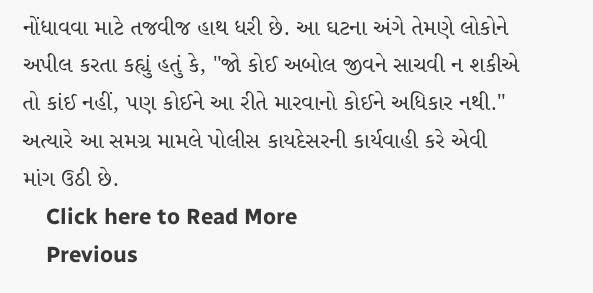નોંધાવવા માટે તજવીજ હાથ ધરી છે. આ ઘટના અંગે તેમણે લોકોને અપીલ કરતા કહ્યું હતું કે, "જો કોઈ અબોલ જીવને સાચવી ન શકીએ તો કાંઈ નહીં, પણ કોઈને આ રીતે મારવાનો કોઈને અધિકાર નથી." અત્યારે આ સમગ્ર મામલે પોલીસ કાયદેસરની કાર્યવાહી કરે એવી માંગ ઉઠી છે.
    Click here to Read More
    Previous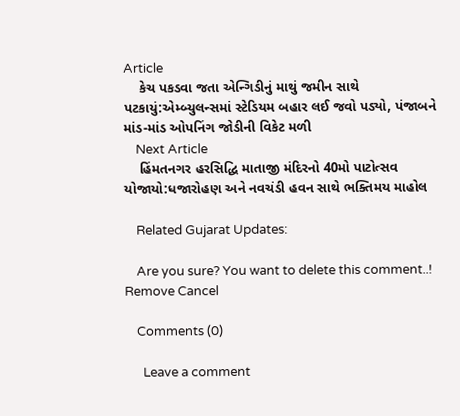Article
    કેચ પકડવા જતા એન્ગિડીનું માથું જમીન સાથે પટકાયું:એમ્બ્યુલન્સમાં સ્ટેડિયમ બહાર લઈ જવો પડ્યો, પંજાબને માંડ-માંડ ઓપનિંગ જોડીની વિકેટ મળી
    Next Article
    હિંમતનગર હરસિદ્ધિ માતાજી મંદિરનો 40મો પાટોત્સવ યોજાયો:ધજારોહણ અને નવચંડી હવન સાથે ભક્તિમય માહોલ

    Related Gujarat Updates:

    Are you sure? You want to delete this comment..! Remove Cancel

    Comments (0)

      Leave a comment